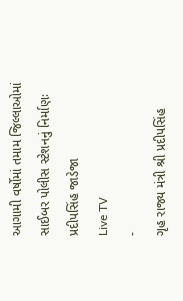આગામી વર્ષોમાં તમામ જિલ્લાઓમાં સાઈબર પોલીસ સ્ટેશનનું નિર્માણઃ પ્રદીપસિંહ જાડેજા
Live TV
-
ગૃહ રાજ્ય મંત્રી શ્રી પ્રદીપસિંહ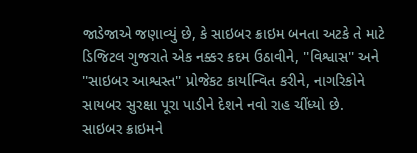જાડેજાએ જણાવ્યું છે, કે સાઇબર ક્રાઇમ બનતા અટકે તે માટે ડિજિટલ ગુજરાતે એક નક્કર કદમ ઉઠાવીને, ''વિશ્વાસ'' અને ''સાઇબર આશ્વસ્ત'' પ્રોજેકટ કાર્યાન્વિત કરીને, નાગરિકોને સાયબર સુરક્ષા પૂરા પાડીને દેશને નવો રાહ ચીંધ્યો છે.
સાઇબર ક્રાઇમને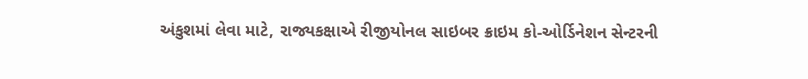અંકુશમાં લેવા માટે, રાજ્યકક્ષાએ રીજીયોનલ સાઇબર ક્રાઇમ કો-ઓર્ડિનેશન સેન્ટરની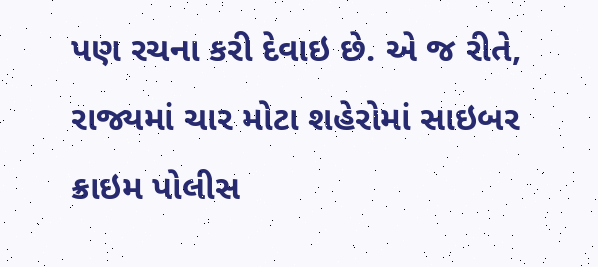પણ રચના કરી દેવાઇ છે. એ જ રીતે, રાજ્યમાં ચાર મોટા શહેરોમાં સાઇબર ક્રાઇમ પોલીસ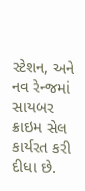સ્ટેશન, અને નવ રેન્જમાં સાયબર ક્રાઇમ સેલ કાર્યરત કરી દીધા છે.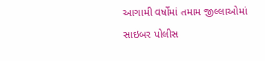આગામી વર્ષોમાં તમામ જીલ્લાઓમાં સાઇબર પોલીસ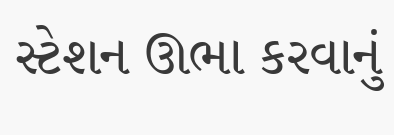સ્ટેશન ઊભા કરવાનું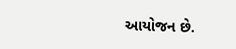આયોજન છે.